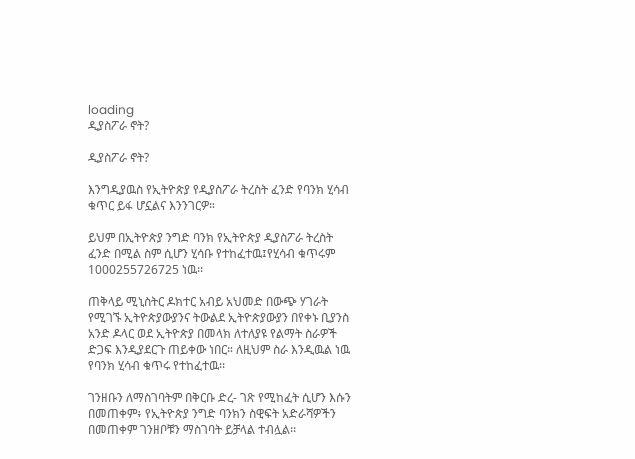loading
ዲያስፖራ ኖት?

ዲያስፖራ ኖት?

እንግዲያዉስ የኢትዮጵያ የዲያስፖራ ትረስት ፈንድ የባንክ ሂሳብ ቁጥር ይፋ ሆኗልና እንንገርዎ።

ይህም በኢትዮጵያ ንግድ ባንክ የኢትዮጵያ ዲያስፖራ ትረስት ፈንድ በሚል ስም ሲሆን ሂሳቡ የተከፈተዉ፤የሂሳብ ቁጥሩም 1000255726725 ነዉ፡፡

ጠቅላይ ሚኒስትር ዶክተር አብይ አህመድ በውጭ ሃገራት የሚገኙ ኢትዮጵያውያንና ትውልደ ኢትዮጵያውያን በየቀኑ ቢያንስ አንድ ዶላር ወደ ኢትዮጵያ በመላክ ለተለያዩ የልማት ስራዎች ድጋፍ እንዲያደርጉ ጠይቀው ነበር። ለዚህም ስራ እንዲዉል ነዉ የባንክ ሂሳብ ቁጥሩ የተከፈተዉ፡፡

ገንዘቡን ለማስገባትም በቅርቡ ድረ- ገጽ የሚከፈት ሲሆን እሱን በመጠቀም፥ የኢትዮጵያ ንግድ ባንክን ስዊፍት አድራሻዎችን በመጠቀም ገንዘቦቹን ማስገባት ይቻላል ተብሏል፡፡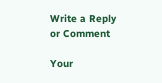Write a Reply or Comment

Your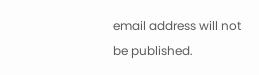email address will not be published.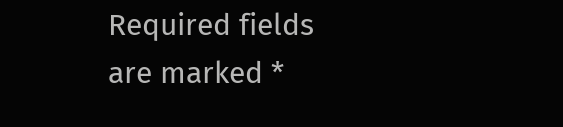Required fields are marked *